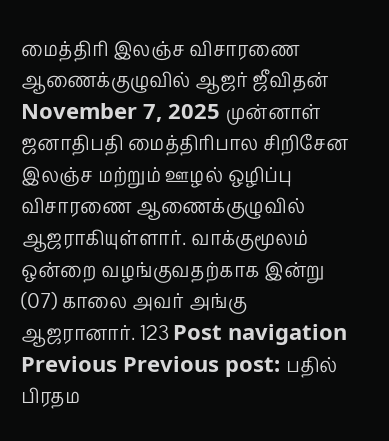மைத்திரி இலஞ்ச விசாரணை ஆணைக்குழுவில் ஆஜர் ஜீவிதன் November 7, 2025 முன்னாள் ஜனாதிபதி மைத்திரிபால சிறிசேன இலஞ்ச மற்றும் ஊழல் ஒழிப்பு விசாரணை ஆணைக்குழுவில் ஆஜராகியுள்ளார். வாக்குமூலம் ஒன்றை வழங்குவதற்காக இன்று (07) காலை அவர் அங்கு ஆஜரானார். 123 Post navigation Previous Previous post: பதில் பிரதம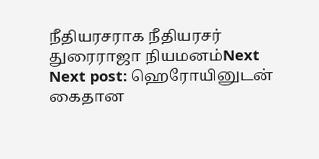நீதியரசராக நீதியரசர் துரைராஜா நியமனம்Next Next post: ஹெரோயினுடன் கைதான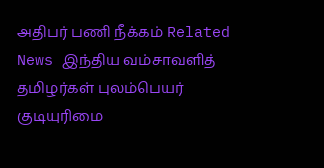அதிபர் பணி நீக்கம் Related News இந்திய வம்சாவளித் தமிழர்கள் புலம்பெயர் குடியுரிமை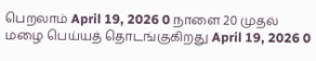பெறலாம் April 19, 2026 0 நாளை 20 முதல் மழை பெய்யத் தொடங்குகிறது April 19, 2026 0